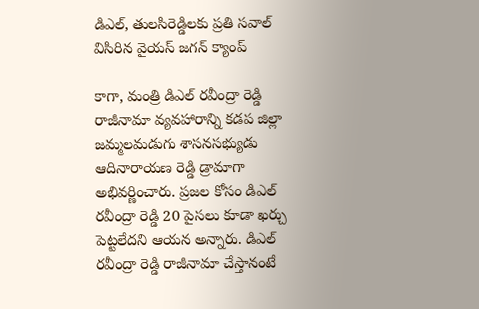డిఎల్, తులసిరెడ్డిలకు ప్రతి సవాల్ విసిరిన వైయస్ జగన్ క్యాంప్

కాగా, మంత్రి డిఎల్ రవీంద్రా రెడ్డి రాజీనామా వ్యవహారాన్ని కడప జిల్లా జమ్మలమడుగు శాసనసభ్యుడు ఆదినారాయణ రెడ్డి డ్రామాగా అభివర్ణించారు. ప్రజల కోసం డిఎల్ రవీంద్రా రెడ్డి 20 పైసలు కూడా ఖర్చు పెట్టలేదని ఆయన అన్నారు. డిఎల్ రవీంద్రా రెడ్డి రాజీనామా చేస్తానంటే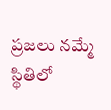ప్రజలు నమ్మే స్థితిలో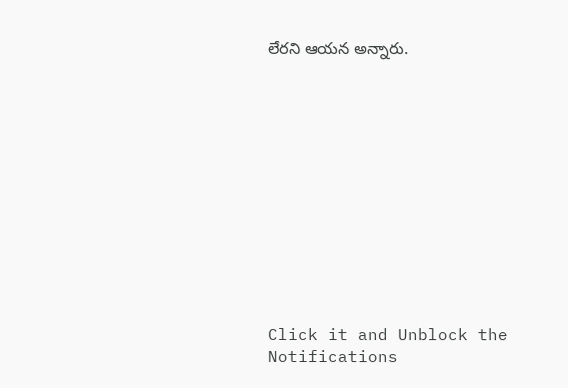లేరని ఆయన అన్నారు.












Click it and Unblock the Notifications